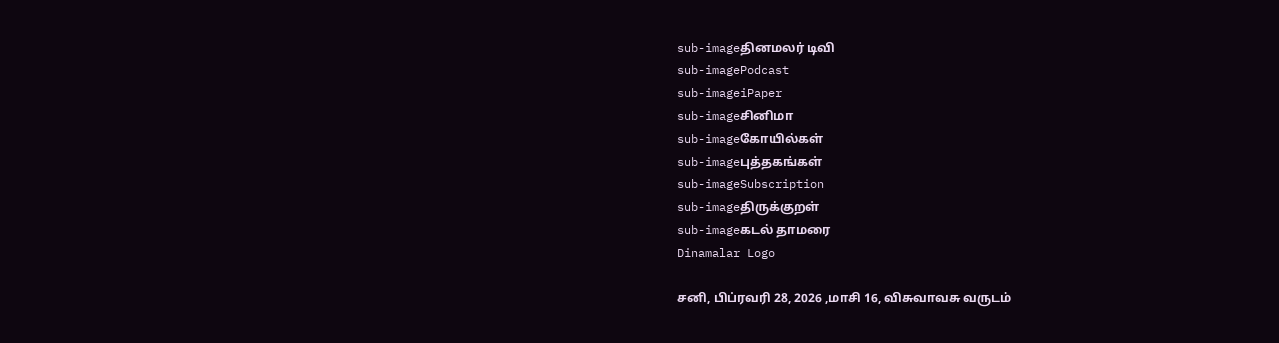sub-imageதினமலர் டிவி
sub-imagePodcast
sub-imageiPaper
sub-imageசினிமா
sub-imageகோயில்கள்
sub-imageபுத்தகங்கள்
sub-imageSubscription
sub-imageதிருக்குறள்
sub-imageகடல் தாமரை
Dinamalar Logo

சனி, பிப்ரவரி 28, 2026 ,மாசி 16, விசுவாவசு வருடம்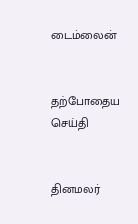டைம்லைன்


தற்போதைய செய்தி


தினமலர்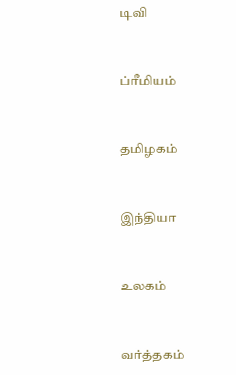டிவி


ப்ரீமியம்


தமிழகம்


இந்தியா


உலகம்


வர்த்தகம்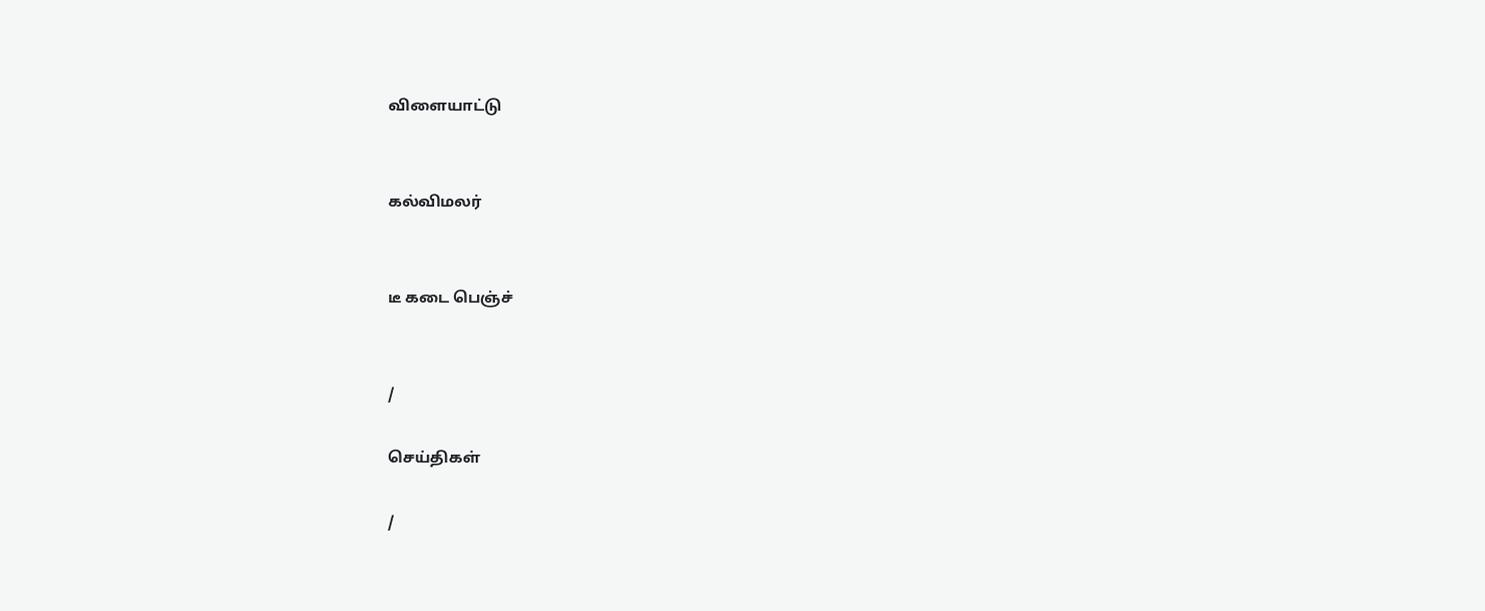விளையாட்டு


கல்விமலர்


டீ கடை பெஞ்ச்


/

செய்திகள்

/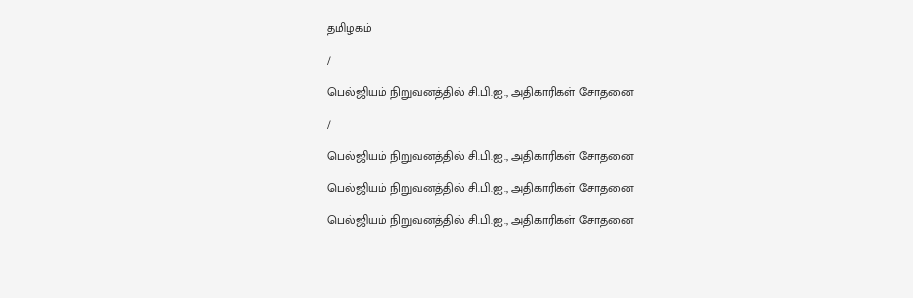தமிழகம்

/

பெல்ஜியம் நிறுவனத்தில் சி.பி.ஐ., அதிகாரிகள் சோதனை

/

பெல்ஜியம் நிறுவனத்தில் சி.பி.ஐ., அதிகாரிகள் சோதனை

பெல்ஜியம் நிறுவனத்தில் சி.பி.ஐ., அதிகாரிகள் சோதனை

பெல்ஜியம் நிறுவனத்தில் சி.பி.ஐ., அதிகாரிகள் சோதனை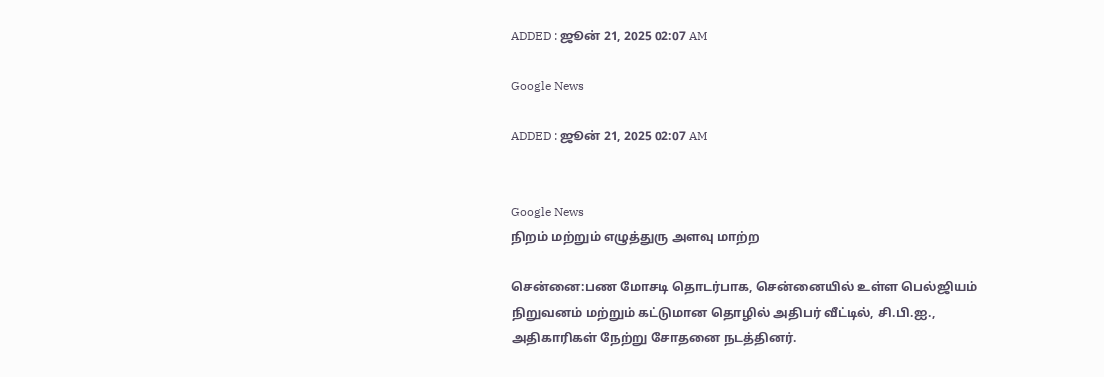ADDED : ஜூன் 21, 2025 02:07 AM

Google News

ADDED : ஜூன் 21, 2025 02:07 AM


Google News
நிறம் மற்றும் எழுத்துரு அளவு மாற்ற

சென்னை:பண மோசடி தொடர்பாக, சென்னையில் உள்ள பெல்ஜியம் நிறுவனம் மற்றும் கட்டுமான தொழில் அதிபர் வீட்டில், சி.பி.ஐ., அதிகாரிகள் நேற்று சோதனை நடத்தினர்.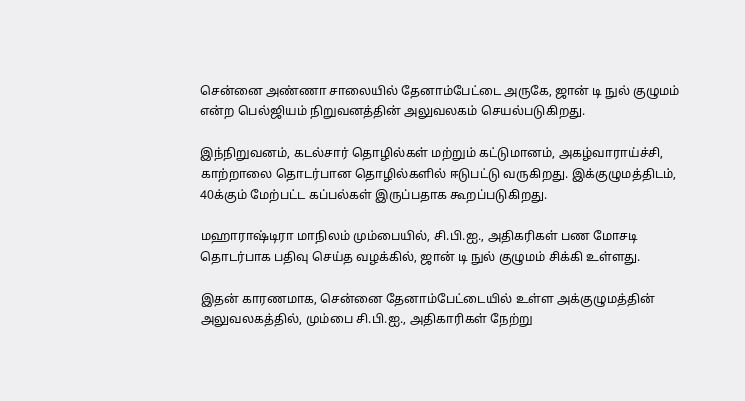சென்னை அண்ணா சாலையில் தேனாம்பேட்டை அருகே, ஜான் டி நுல் குழுமம் என்ற பெல்ஜியம் நிறுவனத்தின் அலுவலகம் செயல்படுகிறது.

இந்நிறுவனம், கடல்சார் தொழில்கள் மற்றும் கட்டுமானம், அகழ்வாராய்ச்சி, காற்றாலை தொடர்பான தொழில்களில் ஈடுபட்டு வருகிறது. இக்குழுமத்திடம், 40க்கும் மேற்பட்ட கப்பல்கள் இருப்பதாக கூறப்படுகிறது.

மஹாராஷ்டிரா மாநிலம் மும்பையில், சி.பி.ஐ., அதிகரிகள் பண மோசடி தொடர்பாக பதிவு செய்த வழக்கில், ஜான் டி நுல் குழுமம் சிக்கி உள்ளது.

இதன் காரணமாக, சென்னை தேனாம்பேட்டையில் உள்ள அக்குழுமத்தின் அலுவலகத்தில், மும்பை சி.பி.ஐ., அதிகாரிகள் நேற்று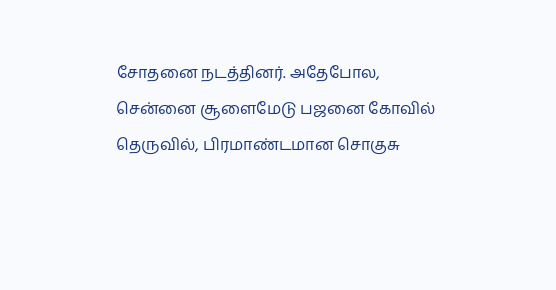சோதனை நடத்தினர். அதேபோல, சென்னை சூளைமேடு பஜனை கோவில் தெருவில், பிரமாண்டமான சொகுசு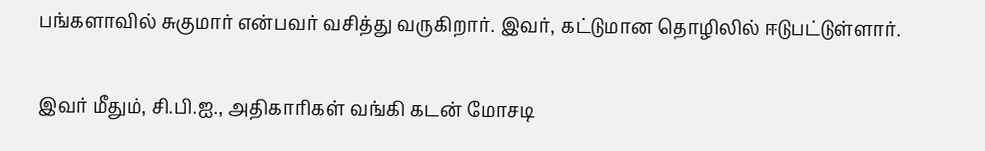பங்களாவில் சுகுமார் என்பவர் வசித்து வருகிறார். இவர், கட்டுமான தொழிலில் ஈடுபட்டுள்ளார்.

இவர் மீதும், சி.பி.ஐ., அதிகாரிகள் வங்கி கடன் மோசடி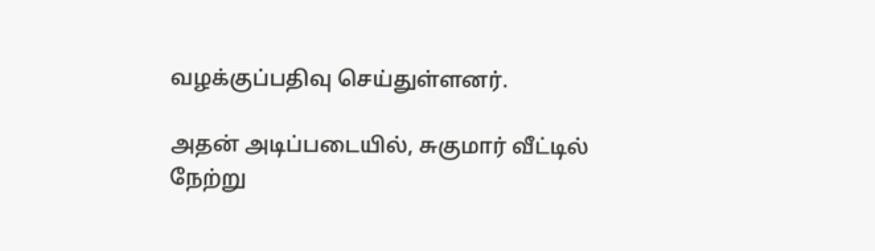வழக்குப்பதிவு செய்துள்ளனர்.

அதன் அடிப்படையில், சுகுமார் வீட்டில் நேற்று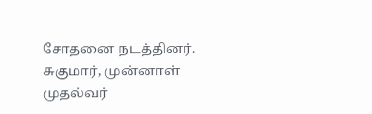சோதனை நடத்தினர். சுகுமார், முன்னாள் முதல்வர்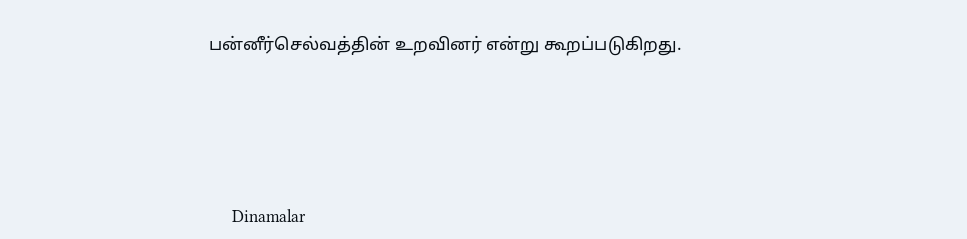பன்னீர்செல்வத்தின் உறவினர் என்று கூறப்படுகிறது.






      Dinamalar